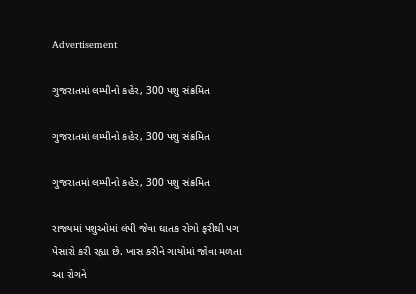Advertisement

ગુજરાતમાં લમ્પીનો કહેર, 300 પશુ સંક્રમિત

ગુજરાતમાં લમ્પીનો કહેર, 300 પશુ સંક્રમિત

ગુજરાતમાં લમ્પીનો કહેર, 300 પશુ સંક્રમિત

રાજ્યમાં પશુઓમાં લંપી જેવા ઘાતક રોગો ફરીથી પગ પેસારો કરી રહ્યા છે. ખાસ કરીને ગાયોમાં જોવા મળતા આ રોગને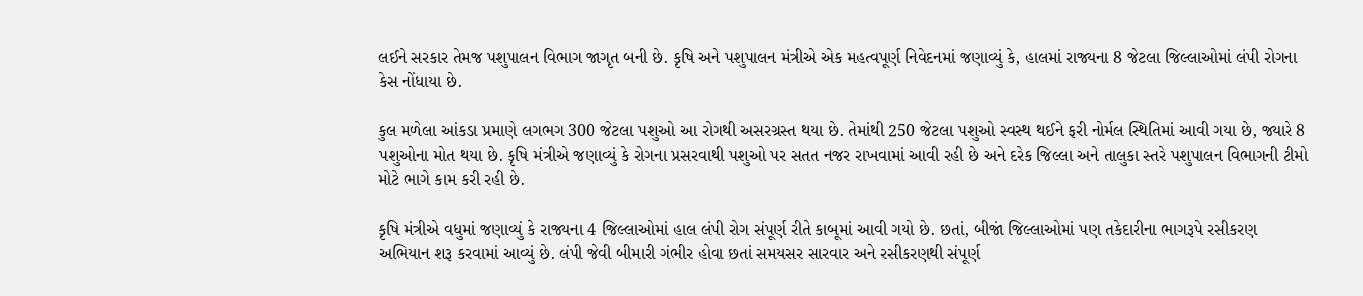લઈને સરકાર તેમજ પશુપાલન વિભાગ જાગૃત બની છે. કૃષિ અને પશુપાલન મંત્રીએ એક મહત્વપૂર્ણ નિવેદનમાં જણાવ્યું કે, હાલમાં રાજ્યના 8 જેટલા જિલ્લાઓમાં લંપી રોગના કેસ નોંધાયા છે.

કુલ મળેલા આંકડા પ્રમાણે લગભગ 300 જેટલા પશુઓ આ રોગથી અસરગ્રસ્ત થયા છે. તેમાંથી 250 જેટલા પશુઓ સ્વસ્થ થઈને ફરી નોર્મલ સ્થિતિમાં આવી ગયા છે, જ્યારે 8 પશુઓના મોત થયા છે. કૃષિ મંત્રીએ જણાવ્યું કે રોગના પ્રસરવાથી પશુઓ પર સતત નજર રાખવામાં આવી રહી છે અને દરેક જિલ્લા અને તાલુકા સ્તરે પશુપાલન વિભાગની ટીમો મોટે ભાગે કામ કરી રહી છે.

કૃષિ મંત્રીએ વધુમાં જણાવ્યું કે રાજ્યના 4 જિલ્લાઓમાં હાલ લંપી રોગ સંપૂર્ણ રીતે કાબૂમાં આવી ગયો છે. છતાં, બીજાં જિલ્લાઓમાં પણ તકેદારીના ભાગરૂપે રસીકરણ અભિયાન શરૂ કરવામાં આવ્યું છે. લંપી જેવી બીમારી ગંભીર હોવા છતાં સમયસર સારવાર અને રસીકરણથી સંપૂર્ણ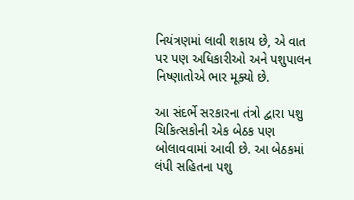નિયંત્રણમાં લાવી શકાય છે, એ વાત પર પણ અધિકારીઓ અને પશુપાલન નિષ્ણાતોએ ભાર મૂક્યો છે.

આ સંદર્ભે સરકારના તંત્રો દ્વારા પશુ ચિકિત્સકોની એક બેઠક પણ બોલાવવામાં આવી છે. આ બેઠકમાં લંપી સહિતના પશુ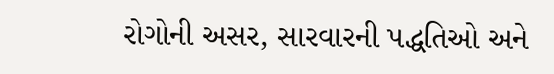રોગોની અસર, સારવારની પદ્ધતિઓ અને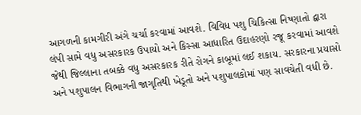આગળની કામગીરી અંગે ચર્ચા કરવામાં આવશે. વિવિધ પશુ ચિકિત્સા નિષ્ણાતો દ્વારા લંપી સામે વધુ અસરકારક ઉપાયો અને કિસ્સા આધારિત ઉદાહરણો રજૂ કરવામાં આવશે જેથી જિલ્લાના તબક્કે વધુ અસરકારક રીતે રોગને કાબૂમાં લઈ શકાય. સરકારના પ્રયાસો અને પશુપાલન વિભાગની જાગૃતિથી ખેડૂતો અને પશુપાલકોમાં પણ સાવચેતી વધી છે.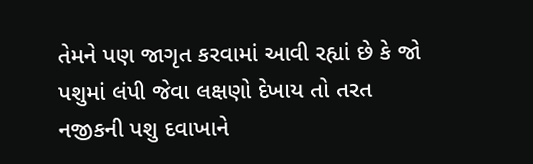તેમને પણ જાગૃત કરવામાં આવી રહ્યાં છે કે જો પશુમાં લંપી જેવા લક્ષણો દેખાય તો તરત નજીકની પશુ દવાખાને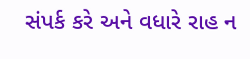સંપર્ક કરે અને વધારે રાહ ન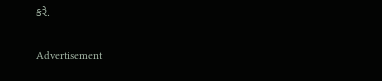કરે.

Advertisement